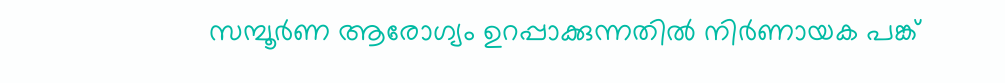സമ്പൂർണ ആരോഗ്യം ഉറപ്പാക്കുന്നതിൽ നിർണായക പങ്ക്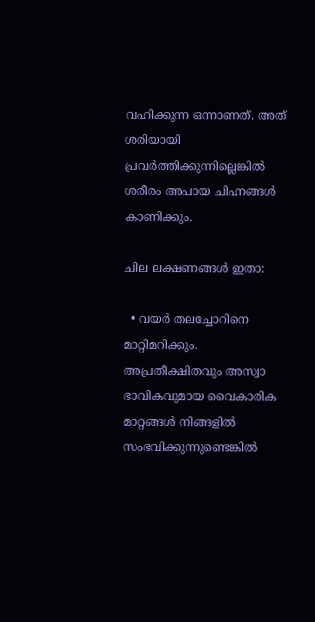വഹിക്കുന്ന ഒന്നാണത്. അത് ശരിയായി പ്രവർത്തിക്കുന്നില്ലെങ്കിൽ ശരീരം അപായ ചിഹ്നങ്ങൾ കാണിക്കും.

ചില ലക്ഷണങ്ങൾ ഇതാ:

  • വയർ തലച്ചോറിനെ മാറ്റിമറിക്കും. അപ്രതീക്ഷിതവും അസ്വാ ഭാവികവുമായ വൈകാരിക മാറ്റങ്ങൾ നിങ്ങളിൽ സംഭവിക്കുന്നുണ്ടെങ്കിൽ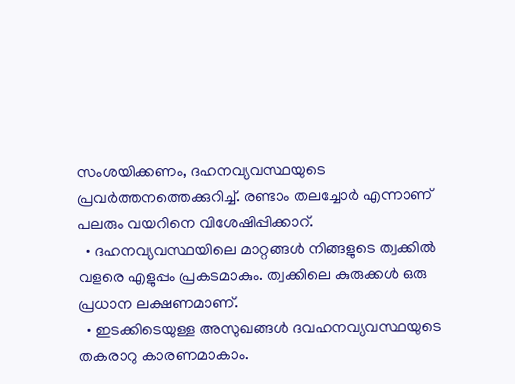സംശയിക്കണം, ദഹനവ്യവസ്ഥയുടെ പ്രവർത്തനത്തെക്കുറിച്ച്. രണ്ടാം തലച്ചോർ എന്നാണ് പലരും വയറിനെ വിശേഷിപ്പിക്കാറ്.
  • ദഹനവ്യവസ്ഥയിലെ മാറ്റങ്ങൾ നിങ്ങളുടെ ത്വക്കിൽ വളരെ എളുപ്പം പ്രകടമാകും. ത്വക്കിലെ കുരുക്കൾ ഒരു പ്രധാന ലക്ഷണമാണ്.
  • ഇടക്കിടെയുള്ള അസുഖങ്ങൾ ദവഹനവ്യവസ്ഥയുടെ തകരാറു കാരണമാകാം.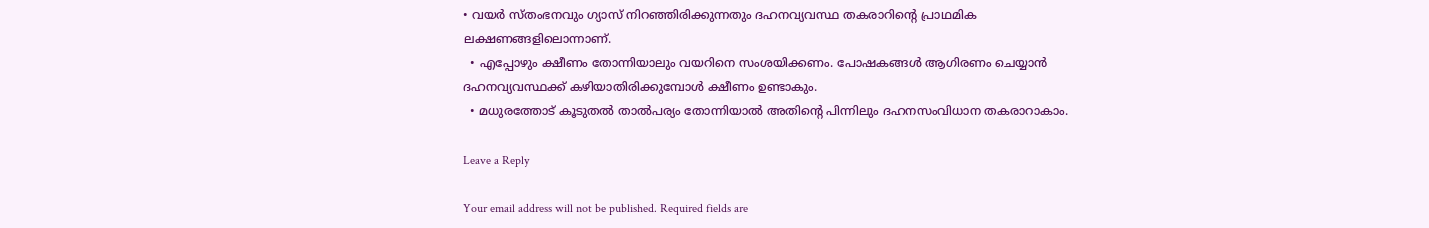• വയർ സ്തംഭനവും ഗ്യാസ് നിറഞ്ഞിരിക്കുന്നതും ദഹനവ്യവസ്ഥ തകരാറിന്റെ പ്രാഥമിക ലക്ഷണങ്ങളിലൊന്നാണ്.
  • എപ്പോഴും ക്ഷീണം തോന്നിയാലും വയറിനെ സംശയിക്കണം. പോഷകങ്ങൾ ആഗിരണം ചെയ്യാൻ ദഹനവ്യവസ്ഥക്ക് കഴിയാതിരിക്കുമ്പോൾ ക്ഷീണം ഉണ്ടാകും.
  • മധുരത്തോട് കൂടുതൽ താൽപര്യം തോന്നിയാൽ അതിന്റെ പിന്നിലും ദഹനസംവിധാന തകരാറാകാം.

Leave a Reply

Your email address will not be published. Required fields are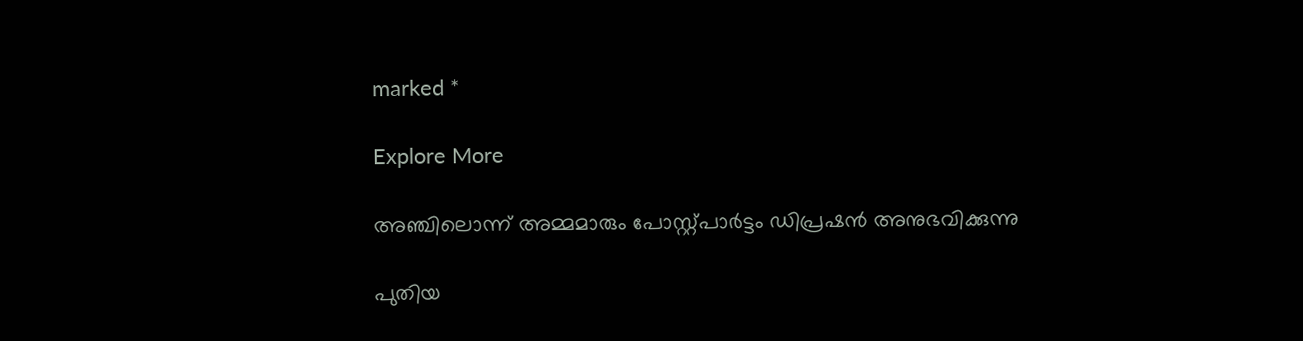marked *

Explore More

അഞ്ചിലൊന്ന് അമ്മമാരും പോസ്റ്റ്പാർട്ടം ഡിപ്രഷൻ അനുഭവിക്കുന്നു

പുതിയ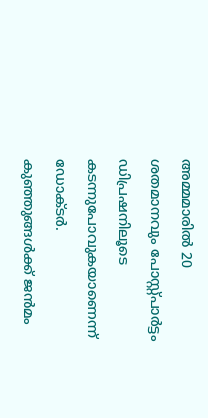അമ്മമാരിൽ 20 ശതമാനവും പോസ്റ്റ്പാർട്ടം ഡിപ്രഷനിലൂടെ കടന്നുപോവുകയാണെന്ന് ഡോക്ടർ. കുഞ്ഞുങ്ങൾക്ക് ജൻമം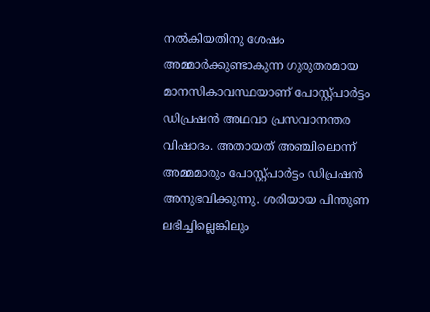നൽകിയതിനു ശേഷം അമ്മാർക്കുണ്ടാകുന്ന ഗുരുതരമായ മാനസികാവസ്ഥയാണ് പോസ്റ്റ്പാർട്ടം ഡിപ്രഷൻ അഥവാ പ്രസവാനന്തര വിഷാദം. അതായത് അഞ്ചിലൊന്ന് അമ്മമാരും പോസ്റ്റ്പാർട്ടം ഡിപ്രഷൻ അനുഭവിക്കുന്നു. ശരിയായ പിന്തുണ ലഭിച്ചില്ലെങ്കിലും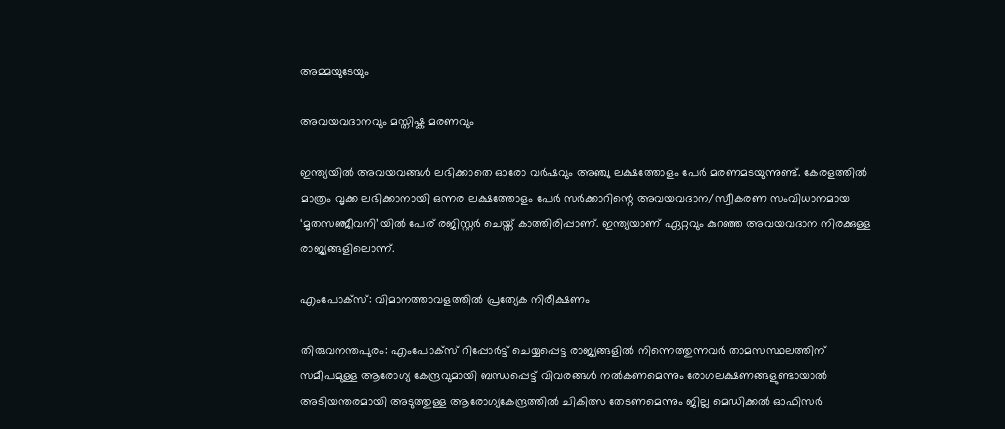അമ്മയുടേയും

അവയവദാനവും മസ്തിഷ്ക മരണവും

ഇന്ത്യയിൽ അവയവങ്ങൾ ലഭിക്കാതെ ഓരോ വർഷവും അഞ്ചു ലക്ഷത്തോളം പേർ മരണമടയുന്നുണ്ട്. കേരളത്തിൽ മാത്രം വൃക്ക ലഭിക്കാനായി ഒന്നര ലക്ഷത്തോളം പേർ സർക്കാറിന്റെ അവയവദാന/സ്വീകരണ സംവിധാനമായ ‘മൃതസഞ്ജീവനി’യിൽ പേര് രജിസ്റ്റർ ചെയ്ത് കാത്തിരിപ്പാണ്. ഇന്ത്യയാണ് ഏറ്റവും കുറഞ്ഞ അവയവദാന നിരക്കുള്ള രാജ്യങ്ങളിലൊന്ന്.

എംപോക്‌സ്: വിമാനത്താവളത്തിൽ പ്രത്യേക നിരീക്ഷണം

തിരുവനന്തപുരം: എംപോക്‌സ് റിപ്പോർട്ട് ചെയ്യപ്പെട്ട രാജ്യങ്ങളിൽ നിന്നെത്തുന്നവർ താമസസ്ഥലത്തിന് സമീപമുള്ള ആരോഗ്യ കേന്ദ്രവുമായി ബന്ധപ്പെട്ട് വിവരങ്ങൾ നൽകണമെന്നും രോഗലക്ഷണങ്ങളുണ്ടായാൽ അടിയന്തരമായി അടുത്തുള്ള ആരോഗ്യകേന്ദ്രത്തിൽ ചികിത്സ തേടണമെന്നും ജില്ല മെഡിക്കൽ ഓഫിസർ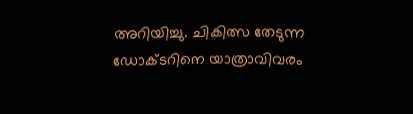അറിയിച്ചു. ചികിത്സ തേടുന്ന ഡോക്ടറിനെ യാത്രാവിവരം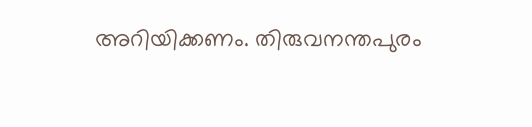അറിയിക്കണം. തിരുവനന്തപുരം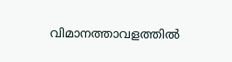വിമാനത്താവളത്തിൽ